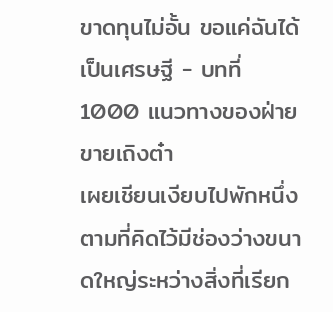ขาดทุนไม่อั้น ขอแค่ฉันได้เป็นเศรษฐี - บทที่ 1000 แนวทางของฝ่ายขายเถิงต๋า
เผยเชียนเงียบไปพักหนึ่ง ตามที่คิดไว้มีช่องว่างขนาดใหญ่ระหว่างสิ่งที่เรียก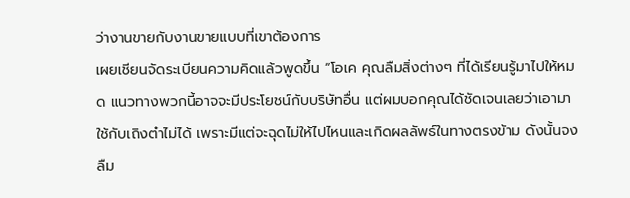ว่างานขายกับงานขายแบบที่เขาต้องการ
เผยเชียนจัดระเบียนความคิดแล้วพูดขึ้น “โอเค คุณลืมสิ่งต่างๆ ที่ได้เรียนรู้มาไปให้หมด แนวทางพวกนี้อาจจะมีประโยชน์กับบริษัทอื่น แต่ผมบอกคุณได้ชัดเจนเลยว่าเอามาใช้กับเถิงต๋าไม่ได้ เพราะมีแต่จะฉุดไม่ให้ไปไหนและเกิดผลลัพธ์ในทางตรงข้าม ดังนั้นจงลืม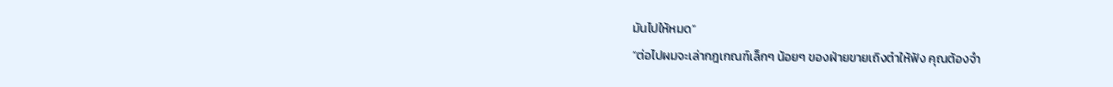มันไปให้หมด”
“ต่อไปผมจะเล่ากฎเกณฑ์เล็กๆ น้อยๆ ของฝ่ายขายเถิงต๋าให้ฟัง คุณต้องจำ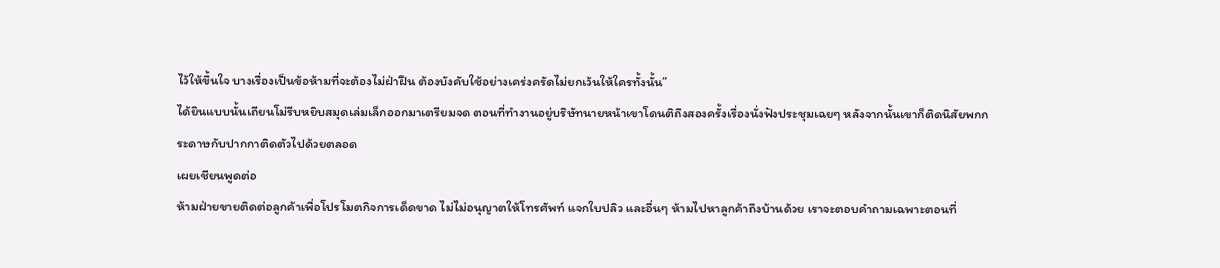ไว้ให้ขึ้นใจ บางเรื่องเป็นข้อห้ามที่จะต้องไม่ฝ่าฝืน ต้องบังคับใช้อย่างเคร่งครัดไม่ยกเว้นให้ใครทั้งนั้น”
ได้ยินแบบนั้นเถียนโม่รีบหยิบสมุดเล่มเล็กออกมาเตรียมจด ตอนที่ทำงานอยู่บริษัทนายหน้าเขาโดนติถึงสองครั้งเรื่องนั่งฟังประชุมเฉยๆ หลังจากนั้นเขาก็ติดนิสัยพกกระดาษกับปากกาติดตัวไปด้วยตลอด
เผยเชียนพูดต่อ
ห้ามฝ่ายขายติดต่อลูกค้าเพื่อโปรโมตกิจการเด็ดขาด ไม่ไม่อนุญาตให้โทรศัพท์ แจกใบปลิว และอื่นๆ ห้ามไปหาลูกค้าถึงบ้านด้วย เราจะตอบคำถามเฉพาะตอนที่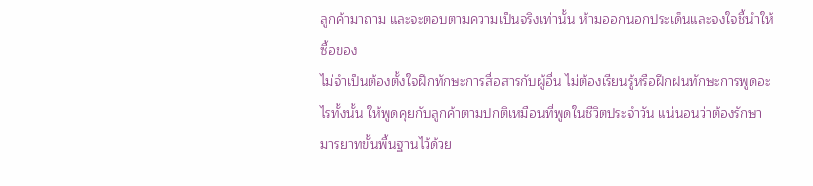ลูกค้ามาถาม และจะตอบตามความเป็นจริงเท่านั้น ห้ามออกนอกประเด็นและจงใจชี้นำให้ซื้อของ
ไม่จำเป็นต้องตั้งใจฝึกทักษะการสื่อสารกับผู้อื่น ไม่ต้องเรียนรู้หรือฝึกฝนทักษะการพูดอะไรทั้งนั้น ให้พูดคุยกับลูกค้าตามปกติเหมือนที่พูดในชีวิตประจำวัน แน่นอนว่าต้องรักษามารยาทขั้นพื้นฐานไว้ด้วย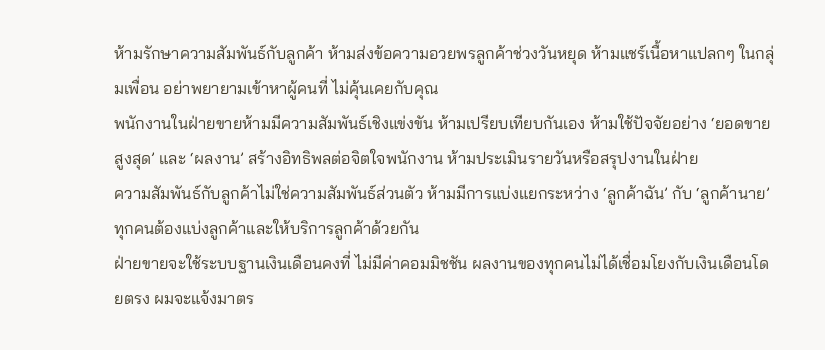ห้ามรักษาความสัมพันธ์กับลูกค้า ห้ามส่งข้อความอวยพรลูกค้าช่วงวันหยุด ห้ามแชร์เนื้อหาแปลกๆ ในกลุ่มเพื่อน อย่าพยายามเข้าหาผู้คนที่ ไม่คุ้นเคยกับคุณ
พนักงานในฝ่ายขายห้ามมีความสัมพันธ์เชิงแข่งขัน ห้ามเปรียบเทียบกันเอง ห้ามใช้ปัจจัยอย่าง ‘ยอดขายสูงสุด’ และ ‘ผลงาน’ สร้างอิทธิพลต่อจิตใจพนักงาน ห้ามประเมินรายวันหรือสรุปงานในฝ่าย
ความสัมพันธ์กับลูกค้าไม่ใช่ความสัมพันธ์ส่วนตัว ห้ามมีการแบ่งแยกระหว่าง ‘ลูกค้าฉัน’ กับ ‘ลูกค้านาย’ ทุกคนต้องแบ่งลูกค้าและให้บริการลูกค้าด้วยกัน
ฝ่ายขายจะใช้ระบบฐานเงินเดือนคงที่ ไม่มีค่าคอมมิชชัน ผลงานของทุกคนไม่ได้เชื่อมโยงกับเงินเดือนโดยตรง ผมจะแจ้งมาตร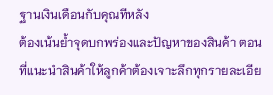ฐานเงินเดือนกับคุณทีหลัง
ต้องเน้นย้ำจุดบกพร่องและปัญหาของสินค้า ตอนที่แนะนำสินค้าให้ลูกค้าต้องเจาะลึกทุกรายละเอีย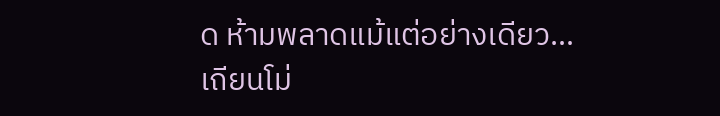ด ห้ามพลาดแม้แต่อย่างเดียว…
เถียนโม่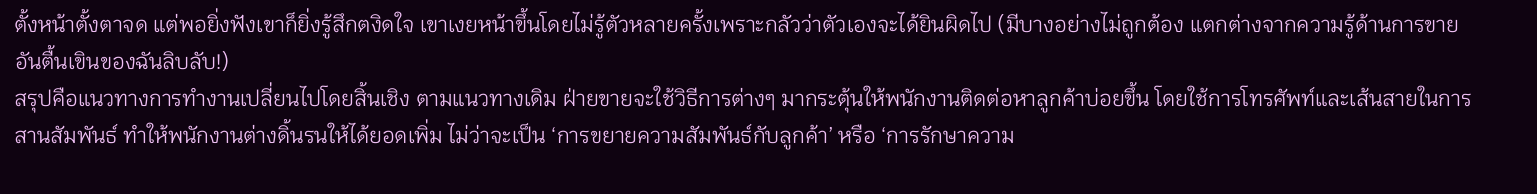ตั้งหน้าตั้งตาจด แต่พอยิ่งฟังเขาก็ยิ่งรู้สึกตงิดใจ เขาเงยหน้าขึ้นโดยไม่รู้ตัวหลายครั้งเพราะกลัวว่าตัวเองจะได้ยินผิดไป (มีบางอย่างไม่ถูกต้อง แตกต่างจากความรู้ด้านการขายอันตื้นเขินของฉันลิบลับ!)
สรุปคือแนวทางการทำงานเปลี่ยนไปโดยสิ้นเชิง ตามแนวทางเดิม ฝ่ายขายจะใช้วิธีการต่างๆ มากระตุ้นให้พนักงานติดต่อหาลูกค้าบ่อยขึ้น โดยใช้การโทรศัพท์และเส้นสายในการสานสัมพันธ์ ทำให้พนักงานต่างดิ้นรนให้ได้ยอดเพิ่ม ไม่ว่าจะเป็น ‘การขยายความสัมพันธ์กับลูกค้า’ หรือ ‘การรักษาความ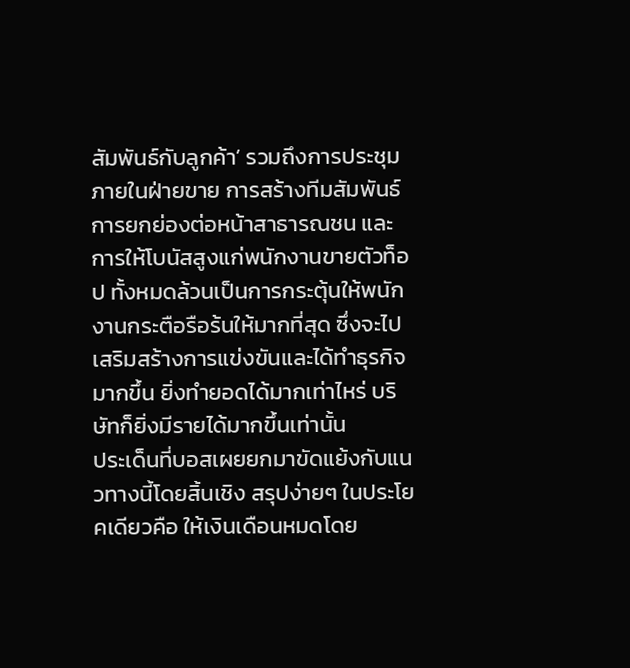สัมพันธ์กับลูกค้า’ รวมถึงการประชุมภายในฝ่ายขาย การสร้างทีมสัมพันธ์ การยกย่องต่อหน้าสาธารณชน และการให้โบนัสสูงแก่พนักงานขายตัวท็อป ทั้งหมดล้วนเป็นการกระตุ้นให้พนักงานกระตือรือร้นให้มากที่สุด ซึ่งจะไปเสริมสร้างการแข่งขันและได้ทำธุรกิจมากขึ้น ยิ่งทำยอดได้มากเท่าไหร่ บริษัทก็ยิ่งมีรายได้มากขึ้นเท่านั้น
ประเด็นที่บอสเผยยกมาขัดแย้งกับแนวทางนี้โดยสิ้นเชิง สรุปง่ายๆ ในประโยคเดียวคือ ให้เงินเดือนหมดโดย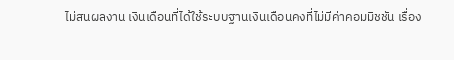ไม่สนผลงาน เงินเดือนที่ได้ใช้ระบบฐานเงินเดือนคงที่ไม่มีค่าคอมมิชชัน เรื่อง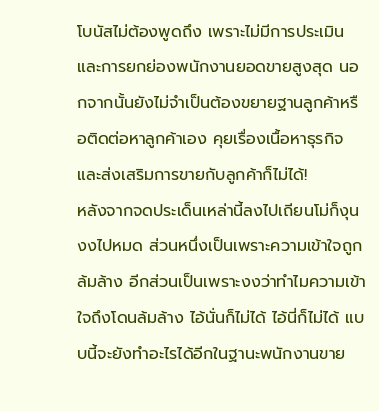โบนัสไม่ต้องพูดถึง เพราะไม่มีการประเมินและการยกย่องพนักงานยอดขายสูงสุด นอกจากนั้นยังไม่จำเป็นต้องขยายฐานลูกค้าหรือติดต่อหาลูกค้าเอง คุยเรื่องเนื้อหาธุรกิจและส่งเสริมการขายกับลูกค้าก็ไม่ได้!
หลังจากจดประเด็นเหล่านี้ลงไปเถียนโม่ก็งุนงงไปหมด ส่วนหนึ่งเป็นเพราะความเข้าใจถูกล้มล้าง อีกส่วนเป็นเพราะงงว่าทำไมความเข้าใจถึงโดนล้มล้าง ไอ้นั่นก็ไม่ได้ ไอ้นี่ก็ไม่ได้ แบบนี้จะยังทำอะไรได้อีกในฐานะพนักงานขาย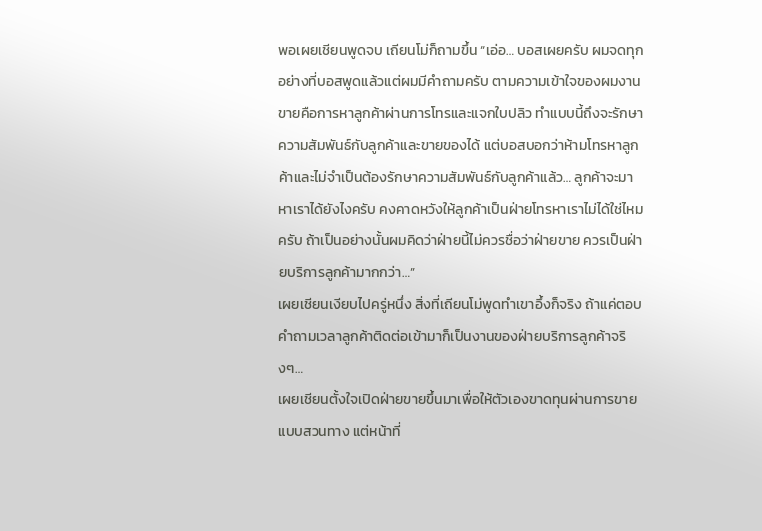พอเผยเชียนพูดจบ เถียนโม่ก็ถามขึ้น “เอ่อ… บอสเผยครับ ผมจดทุกอย่างที่บอสพูดแล้วแต่ผมมีคำถามครับ ตามความเข้าใจของผมงานขายคือการหาลูกค้าผ่านการโทรและแจกใบปลิว ทำแบบนี้ถึงจะรักษาความสัมพันธ์กับลูกค้าและขายของได้ แต่บอสบอกว่าห้ามโทรหาลูกค้าและไม่จำเป็นต้องรักษาความสัมพันธ์กับลูกค้าแล้ว… ลูกค้าจะมาหาเราได้ยังไงครับ คงคาดหวังให้ลูกค้าเป็นฝ่ายโทรหาเราไม่ได้ใช่ไหมครับ ถ้าเป็นอย่างนั้นผมคิดว่าฝ่ายนี้ไม่ควรชื่อว่าฝ่ายขาย ควรเป็นฝ่ายบริการลูกค้ามากกว่า…”
เผยเชียนเงียบไปครู่หนึ่ง สิ่งที่เถียนโม่พูดทำเขาอึ้งก็จริง ถ้าแค่ตอบคำถามเวลาลูกค้าติดต่อเข้ามาก็เป็นงานของฝ่ายบริการลูกค้าจริงๆ…
เผยเชียนตั้งใจเปิดฝ่ายขายขึ้นมาเพื่อให้ตัวเองขาดทุนผ่านการขายแบบสวนทาง แต่หน้าที่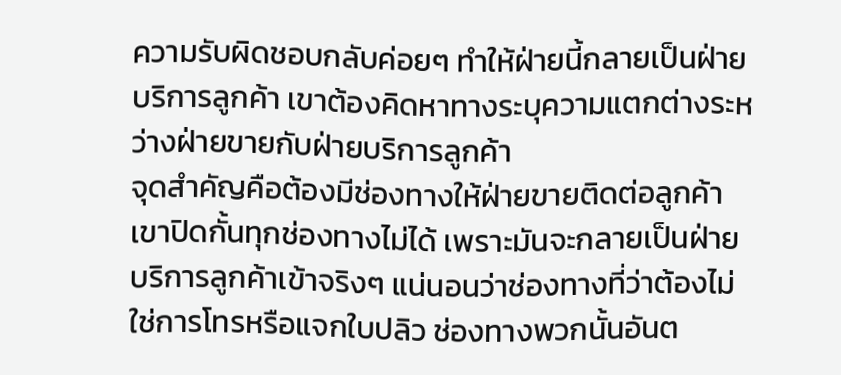ความรับผิดชอบกลับค่อยๆ ทำให้ฝ่ายนี้กลายเป็นฝ่ายบริการลูกค้า เขาต้องคิดหาทางระบุความแตกต่างระหว่างฝ่ายขายกับฝ่ายบริการลูกค้า
จุดสำคัญคือต้องมีช่องทางให้ฝ่ายขายติดต่อลูกค้า เขาปิดกั้นทุกช่องทางไม่ได้ เพราะมันจะกลายเป็นฝ่ายบริการลูกค้าเข้าจริงๆ แน่นอนว่าช่องทางที่ว่าต้องไม่ใช่การโทรหรือแจกใบปลิว ช่องทางพวกนั้นอันต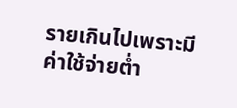รายเกินไปเพราะมีค่าใช้จ่ายต่ำ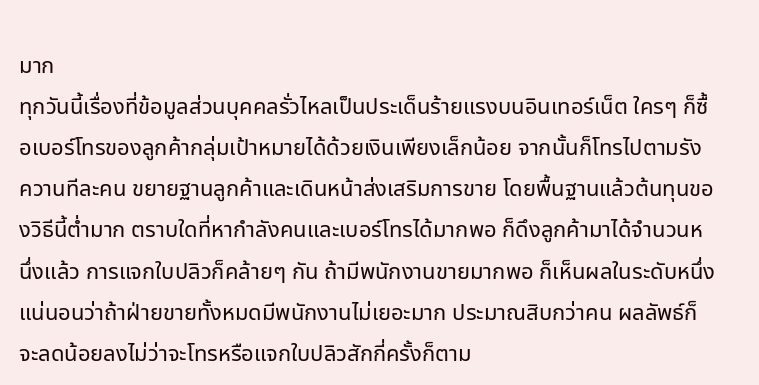มาก
ทุกวันนี้เรื่องที่ข้อมูลส่วนบุคคลรั่วไหลเป็นประเด็นร้ายแรงบนอินเทอร์เน็ต ใครๆ ก็ซื้อเบอร์โทรของลูกค้ากลุ่มเป้าหมายได้ด้วยเงินเพียงเล็กน้อย จากนั้นก็โทรไปตามรังควานทีละคน ขยายฐานลูกค้าและเดินหน้าส่งเสริมการขาย โดยพื้นฐานแล้วต้นทุนของวิธีนี้ต่ำมาก ตราบใดที่หากำลังคนและเบอร์โทรได้มากพอ ก็ดึงลูกค้ามาได้จำนวนหนึ่งแล้ว การแจกใบปลิวก็คล้ายๆ กัน ถ้ามีพนักงานขายมากพอ ก็เห็นผลในระดับหนึ่ง
แน่นอนว่าถ้าฝ่ายขายทั้งหมดมีพนักงานไม่เยอะมาก ประมาณสิบกว่าคน ผลลัพธ์ก็จะลดน้อยลงไม่ว่าจะโทรหรือแจกใบปลิวสักกี่ครั้งก็ตาม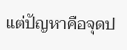แต่ปัญหาคือจุดป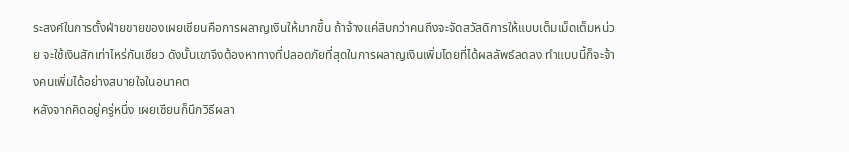ระสงค์ในการตั้งฝ่ายขายของเผยเชียนคือการผลาญเงินให้มากขึ้น ถ้าจ้างแค่สิบกว่าคนถึงจะจัดสวัสดิการให้แบบเต็มเม็ดเต็มหน่วย จะใช้เงินสักเท่าไหร่กันเชียว ดังนั้นเขาจึงต้องหาทางที่ปลอดภัยที่สุดในการผลาญเงินเพิ่มโดยที่ได้ผลลัพธ์ลดลง ทำแบบนี้ก็จะจ้างคนเพิ่มได้อย่างสบายใจในอนาคต
หลังจากคิดอยู่ครู่หนึ่ง เผยเชียนก็นึกวิธีผลา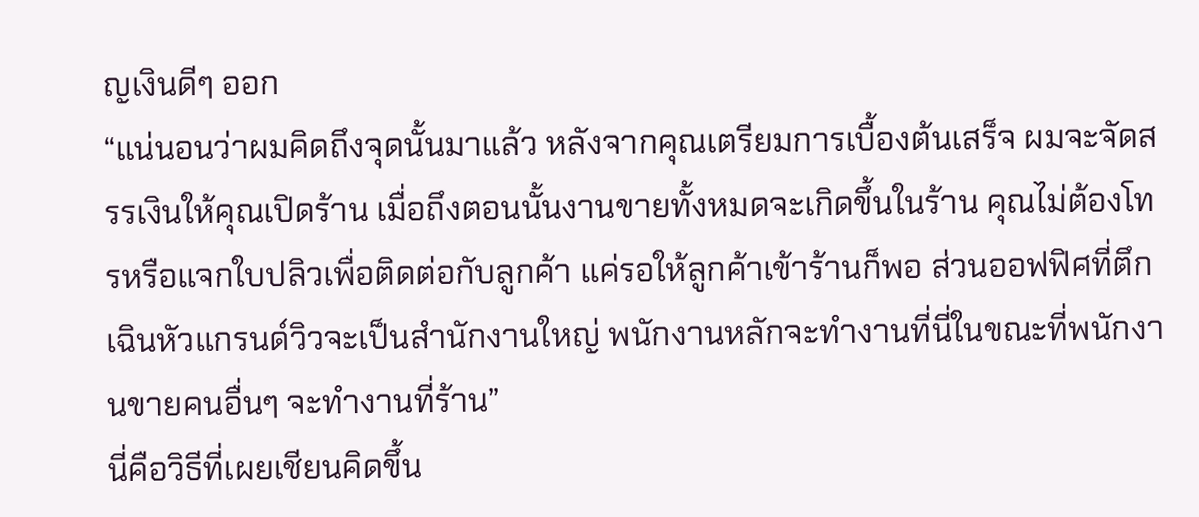ญเงินดีๆ ออก
“แน่นอนว่าผมคิดถึงจุดนั้นมาแล้ว หลังจากคุณเตรียมการเบื้องต้นเสร็จ ผมจะจัดสรรเงินให้คุณเปิดร้าน เมื่อถึงตอนนั้นงานขายทั้งหมดจะเกิดขึ้นในร้าน คุณไม่ต้องโทรหรือแจกใบปลิวเพื่อติดต่อกับลูกค้า แค่รอให้ลูกค้าเข้าร้านก็พอ ส่วนออฟฟิศที่ตึกเฉินหัวแกรนด์วิวจะเป็นสำนักงานใหญ่ พนักงานหลักจะทำงานที่นี่ในขณะที่พนักงานขายคนอื่นๆ จะทำงานที่ร้าน”
นี่คือวิธีที่เผยเชียนคิดขึ้น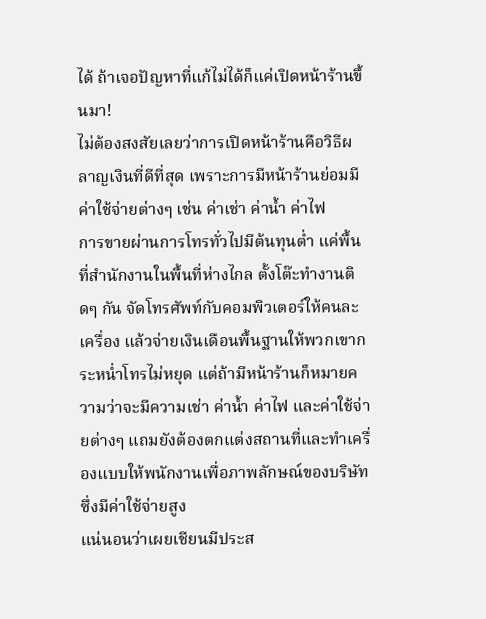ได้ ถ้าเจอปัญหาที่แก้ไม่ได้ก็แค่เปิดหน้าร้านขึ้นมา!
ไม่ต้องสงสัยเลยว่าการเปิดหน้าร้านคือวิธีผลาญเงินที่ดีที่สุด เพราะการมีหน้าร้านย่อมมีค่าใช้จ่ายต่างๆ เช่น ค่าเช่า ค่าน้ำ ค่าไฟ
การขายผ่านการโทรทั่วไปมีต้นทุนต่ำ แค่พื้นที่สำนักงานในพื้นที่ห่างไกล ตั้งโต๊ะทำงานติดๆ กัน จัดโทรศัพท์กับคอมพิวเตอร์ให้คนละเครื่อง แล้วจ่ายเงินเดือนพื้นฐานให้พวกเขากระหน่ำโทรไม่หยุด แต่ถ้ามีหน้าร้านก็หมายความว่าจะมีความเช่า ค่าน้ำ ค่าไฟ และค่าใช้จ่ายต่างๆ แถมยังต้องตกแต่งสถานที่และทำเครื่องแบบให้พนักงานเพื่อภาพลักษณ์ของบริษัท ซึ่งมีค่าใช้จ่ายสูง
แน่นอนว่าเผยเชียนมีประส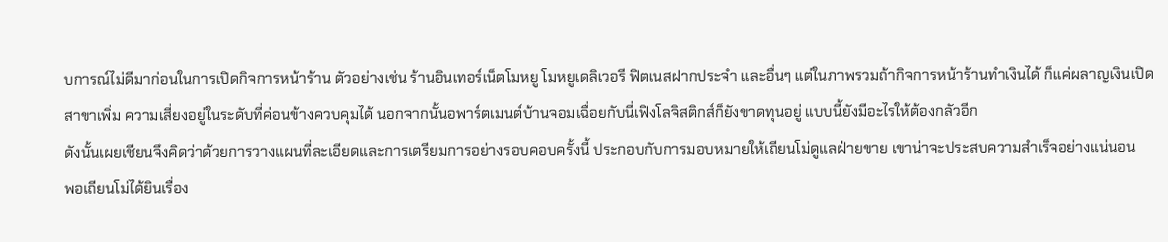บการณ์ไม่ดีมาก่อนในการเปิดกิจการหน้าร้าน ตัวอย่างเช่น ร้านอินเทอร์เน็ตโมหยู โมหยูเดลิเวอรี ฟิตเนสฝากประจำ และอื่นๆ แต่ในภาพรวมถ้ากิจการหน้าร้านทำเงินได้ ก็แค่ผลาญเงินเปิดสาขาเพิ่ม ความเสี่ยงอยู่ในระดับที่ค่อนข้างควบคุมได้ นอกจากนั้นอพาร์ตเมนต์บ้านจอมเฉื่อยกับนี่เฟิงโลจิสติกส์ก็ยังขาดทุนอยู่ แบบนี้ยังมีอะไรให้ต้องกลัวอีก
ดังนั้นเผยเชียนจึงคิดว่าด้วยการวางแผนที่ละเอียดและการเตรียมการอย่างรอบคอบครั้งนี้ ประกอบกับการมอบหมายให้เถียนโม่ดูแลฝ่ายขาย เขาน่าจะประสบความสำเร็จอย่างแน่นอน
พอเถียนโม่ได้ยินเรื่อง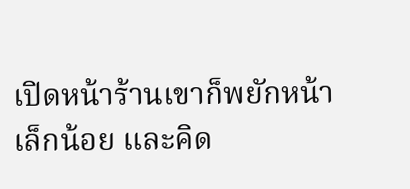เปิดหน้าร้านเขาก็พยักหน้าเล็กน้อย และคิด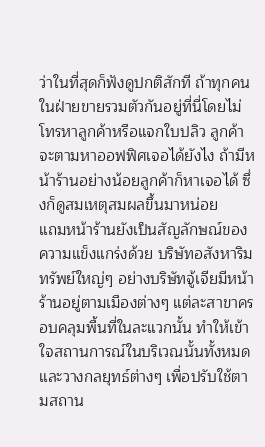ว่าในที่สุดก็ฟังดูปกติสักที ถ้าทุกคนในฝ่ายขายรวมตัวกันอยู่ที่นี่โดยไม่โทรหาลูกค้าหรือแจกใบปลิว ลูกค้าจะตามหาออฟฟิศเจอได้ยังไง ถ้ามีหน้าร้านอย่างน้อยลูกค้าก็หาเจอได้ ซึ่งก็ดูสมเหตุสมผลขึ้นมาหน่อย
แถมหน้าร้านยังเป็นสัญลักษณ์ของความแข็งแกร่งด้วย บริษัทอสังหาริมทรัพย์ใหญ่ๆ อย่างบริษัทจู้เจียมีหน้าร้านอยู่ตามเมืองต่างๆ แต่ละสาขาครอบคลุมพื้นที่ในละแวกนั้น ทำให้เข้าใจสถานการณ์ในบริเวณนั้นทั้งหมด และวางกลยุทธ์ต่างๆ เพื่อปรับใช้ตามสถาน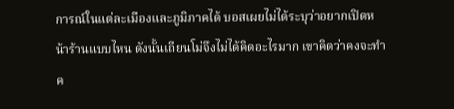การณ์ในแต่ละเมืองและภูมิภาคได้ บอสเผยไม่ได้ระบุว่าอยากเปิดหน้าร้านแบบไหน ดังนั้นเถียนโม่จึงไม่ได้คิดอะไรมาก เขาคิดว่าคงจะทำค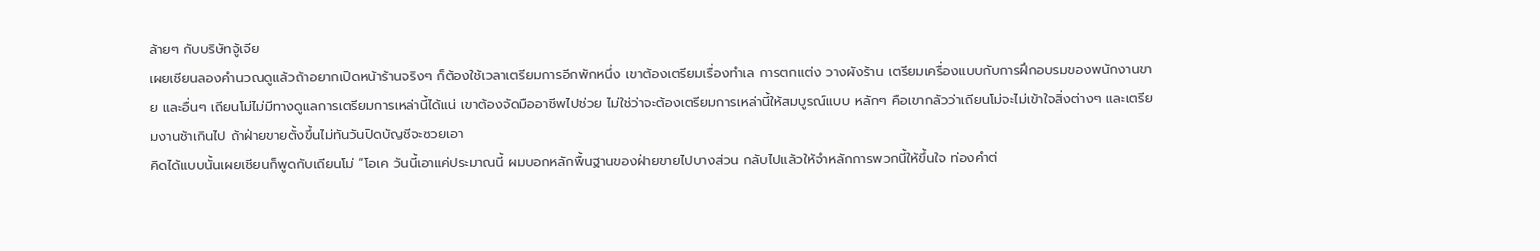ล้ายๆ กับบริษัทจู้เจีย
เผยเชียนลองคำนวณดูแล้วถ้าอยากเปิดหน้าร้านจริงๆ ก็ต้องใช้เวลาเตรียมการอีกพักหนึ่ง เขาต้องเตรียมเรื่องทำเล การตกแต่ง วางผังร้าน เตรียมเครื่องแบบกับการฝึกอบรมของพนักงานขาย และอื่นๆ เถียนโม่ไม่มีทางดูแลการเตรียมการเหล่านี้ได้แน่ เขาต้องจัดมืออาชีพไปช่วย ไม่ใช่ว่าจะต้องเตรียมการเหล่านี้ให้สมบูรณ์แบบ หลักๆ คือเขากลัวว่าเถียนโม่จะไม่เข้าใจสิ่งต่างๆ และเตรียมงานช้าเกินไป ถ้าฝ่ายขายตั้งขึ้นไม่ทันวันปิดบัญชีจะซวยเอา
คิดได้แบบนั้นเผยเชียนก็พูดกับเถียนโม่ “โอเค วันนี้เอาแค่ประมาณนี้ ผมบอกหลักพื้นฐานของฝ่ายขายไปบางส่วน กลับไปแล้วให้จำหลักการพวกนี้ให้ขึ้นใจ ท่องคำต่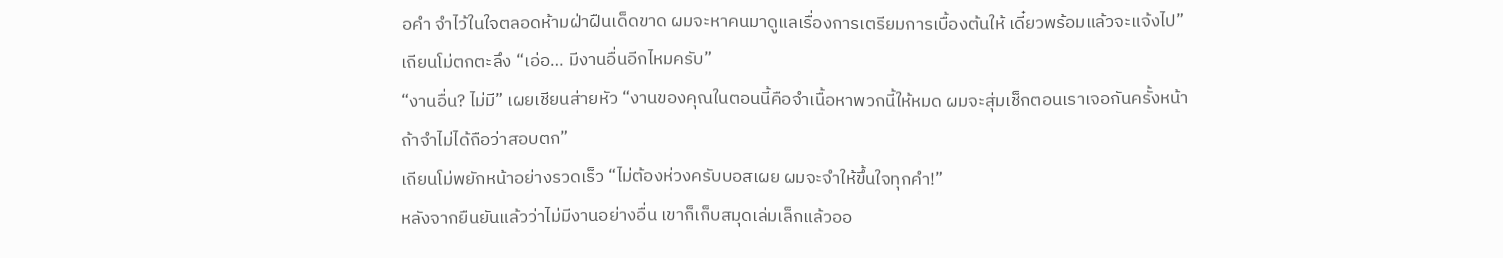อคำ จำไว้ในใจตลอดห้ามฝ่าฝืนเด็ดขาด ผมจะหาคนมาดูแลเรื่องการเตรียมการเบื้องต้นให้ เดี๋ยวพร้อมแล้วจะแจ้งไป”
เถียนโม่ตกตะลึง “เอ่อ… มีงานอื่นอีกไหมครับ”
“งานอื่น? ไม่มี” เผยเชียนส่ายหัว “งานของคุณในตอนนี้คือจำเนื้อหาพวกนี้ให้หมด ผมจะสุ่มเช็กตอนเราเจอกันครั้งหน้า ถ้าจำไม่ได้ถือว่าสอบตก”
เถียนโม่พยักหน้าอย่างรวดเร็ว “ไม่ต้องห่วงครับบอสเผย ผมจะจำให้ขึ้นใจทุกคำ!”
หลังจากยืนยันแล้วว่าไม่มีงานอย่างอื่น เขาก็เก็บสมุดเล่มเล็กแล้วออ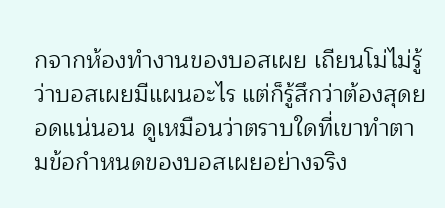กจากห้องทำงานของบอสเผย เถียนโม่ไม่รู้ว่าบอสเผยมีแผนอะไร แต่ก็รู้สึกว่าต้องสุดยอดแน่นอน ดูเหมือนว่าตราบใดที่เขาทำตามข้อกำหนดของบอสเผยอย่างจริง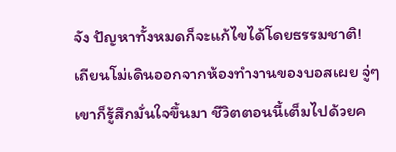จัง ปัญหาทั้งหมดก็จะแก้ไขได้โดยธรรมชาติ!
เถียนโม่เดินออกจากห้องทำงานของบอสเผย จู่ๆ เขาก็รู้สึกมั่นใจขึ้นมา ชีวิตตอนนี้เต็มไปด้วยค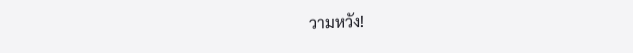วามหวัง!